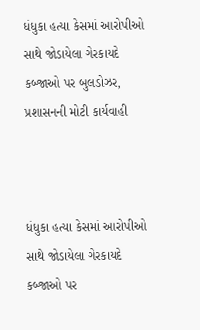ધંધુકા હત્યા કેસમાં આરોપીઓ સાથે જોડાયેલા ગેરકાયદે કબ્જાઓ પર બુલડોઝર, પ્રશાસનની મોટી કાર્યવાહી



ધંધુકા હત્યા કેસમાં આરોપીઓ સાથે જોડાયેલા ગેરકાયદે કબ્જાઓ પર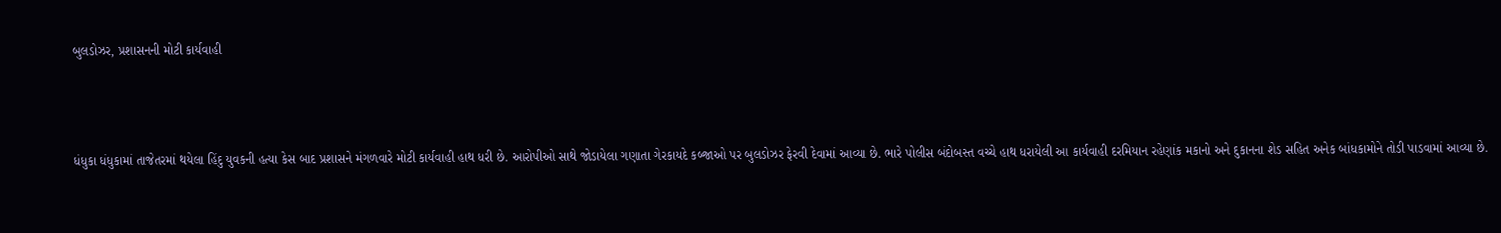બુલડોઝર, પ્રશાસનની મોટી કાર્યવાહી



ધંધુકા ધંધુકામાં તાજેતરમાં થયેલા હિંદુ યુવકની હત્યા કેસ બાદ પ્રશાસને મંગળવારે મોટી કાર્યવાહી હાથ ધરી છે. આરોપીઓ સાથે જોડાયેલા ગણાતા ગેરકાયદે કબ્જાઓ પર બુલડોઝર ફેરવી દેવામાં આવ્યા છે. ભારે પોલીસ બંદોબસ્ત વચ્ચે હાથ ધરાયેલી આ કાર્યવાહી દરમિયાન રહેણાંક મકાનો અને દુકાનના શેડ સહિત અનેક બાંધકામોને તોડી પાડવામાં આવ્યા છે.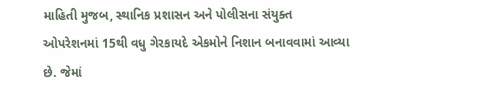માહિતી મુજબ, સ્થાનિક પ્રશાસન અને પોલીસના સંયુક્ત ઓપરેશનમાં 15થી વધુ ગેરકાયદે એકમોને નિશાન બનાવવામાં આવ્યા છે. જેમાં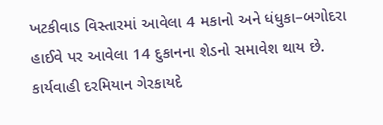ખટકીવાડ વિસ્તારમાં આવેલા 4 મકાનો અને ધંધુકા–બગોદરા હાઈવે પર આવેલા 14 દુકાનના શેડનો સમાવેશ થાય છે.
કાર્યવાહી દરમિયાન ગેરકાયદે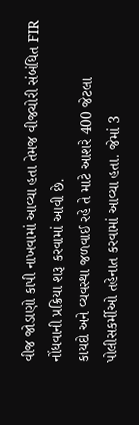વીજ જોડાણો કાપી નાખવામાં આવ્યા હતા તેમજ વીજચોરી સંબંધિત FIR નોંધવાની પ્રક્રિયા શરૂ કરવામાં આવી છે.
કાયદો અને વ્યવસ્થા જળવાઈ રહે તે માટે આશરે 400 જેટલા પોલીસકર્મીઓ તહેનાત કરવામાં આવ્યા હતા. જેમાં 3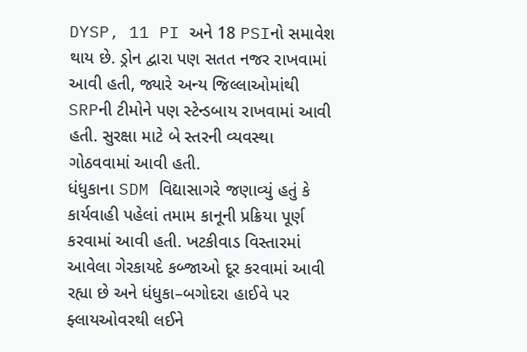DYSP, 11 PI અને 18 PSIનો સમાવેશ થાય છે. ડ્રોન દ્વારા પણ સતત નજર રાખવામાં આવી હતી, જ્યારે અન્ય જિલ્લાઓમાંથી SRPની ટીમોને પણ સ્ટેન્ડબાય રાખવામાં આવી હતી. સુરક્ષા માટે બે સ્તરની વ્યવસ્થા ગોઠવવામાં આવી હતી.
ધંધુકાના SDM વિદ્યાસાગરે જણાવ્યું હતું કે કાર્યવાહી પહેલાં તમામ કાનૂની પ્રક્રિયા પૂર્ણ કરવામાં આવી હતી. ખટકીવાડ વિસ્તારમાં આવેલા ગેરકાયદે કબ્જાઓ દૂર કરવામાં આવી રહ્યા છે અને ધંધુકા–બગોદરા હાઈવે પર ફ્લાયઓવરથી લઈને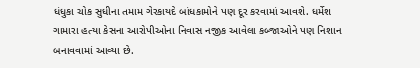ધંધુકા ચોક સુધીના તમામ ગેરકાયદે બાંધકામોને પણ દૂર કરવામાં આવશે. ધર્મેશ ગામારા હત્યા કેસના આરોપીઓના નિવાસ નજીક આવેલા કબ્જાઓને પણ નિશાન બનાવવામાં આવ્યા છે.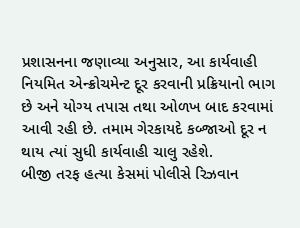પ્રશાસનના જણાવ્યા અનુસાર, આ કાર્યવાહી નિયમિત એન્ક્રોચમેન્ટ દૂર કરવાની પ્રક્રિયાનો ભાગ છે અને યોગ્ય તપાસ તથા ઓળખ બાદ કરવામાં આવી રહી છે. તમામ ગેરકાયદે કબ્જાઓ દૂર ન થાય ત્યાં સુધી કાર્યવાહી ચાલુ રહેશે.
બીજી તરફ હત્યા કેસમાં પોલીસે રિઝવાન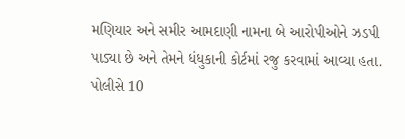મણિયાર અને સમીર આમદાણી નામના બે આરોપીઓને ઝડપી પાડ્યા છે અને તેમને ધંધુકાની કોર્ટમાં રજુ કરવામાં આવ્યા હતા. પોલીસે 10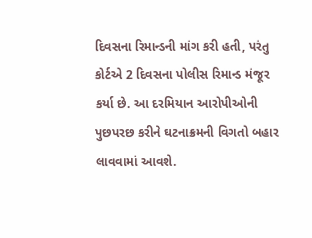દિવસના રિમાન્ડની માંગ કરી હતી, પરંતુ કોર્ટએ 2 દિવસના પોલીસ રિમાન્ડ મંજૂર કર્યા છે. આ દરમિયાન આરોપીઓની પુછપરછ કરીને ઘટનાક્રમની વિગતો બહાર લાવવામાં આવશે.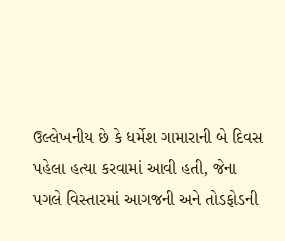ઉલ્લેખનીય છે કે ધર્મેશ ગામારાની બે દિવસ પહેલા હત્યા કરવામાં આવી હતી, જેના પગલે વિસ્તારમાં આગજની અને તોડફોડની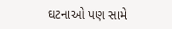ઘટનાઓ પણ સામે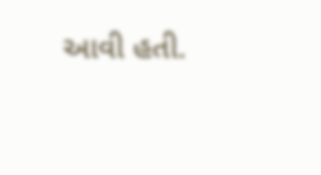આવી હતી.